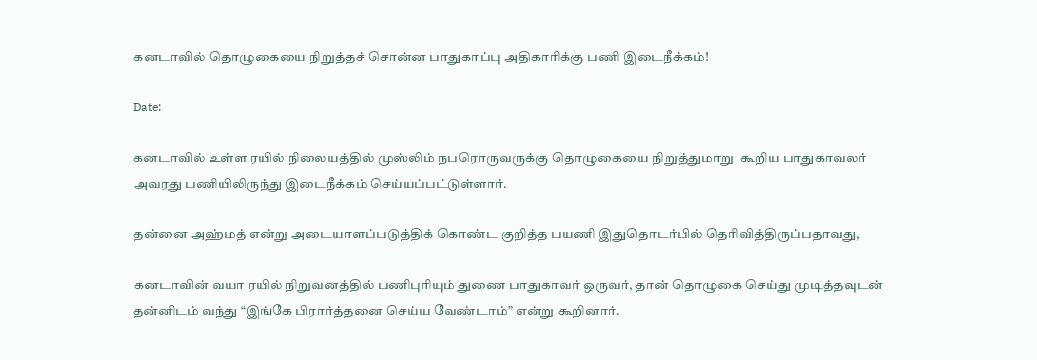கனடாவில் தொழுகையை நிறுத்தச் சொன்ன பாதுகாப்பு அதிகாரிக்கு பணி இடைநீக்கம்!

Date:

கனடாவில் உள்ள ரயில் நிலையத்தில் முஸ்லிம் நபரொருவருக்கு தொழுகையை நிறுத்துமாறு  கூறிய பாதுகாவலர் அவரது பணியிலிருந்து இடைநீக்கம் செய்யப்பட்டுள்ளார்.

தன்னை அஹ்மத் என்று அடையாளப்படுத்திக் கொண்ட குறித்த பயணி இதுதொடர்பில் தெரிவித்திருப்பதாவது,

கனடாவின் வயா ரயில் நிறுவனத்தில் பணிபுரியும் துணை பாதுகாவர் ஒருவர், தான் தொழுகை செய்து முடித்தவுடன் தன்னிடம் வந்து “இங்கே பிரார்த்தனை செய்ய வேண்டாம்” என்று கூறினார்.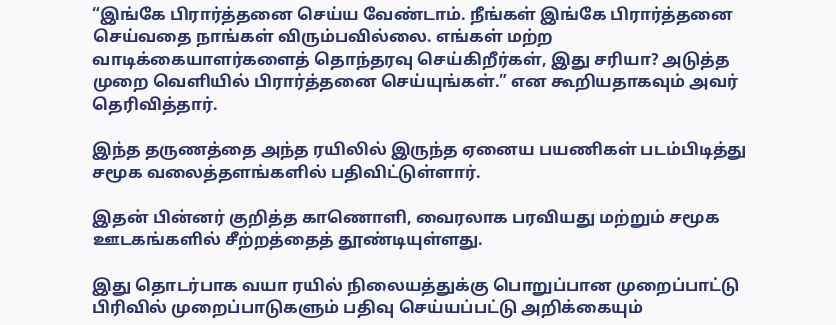“இங்கே பிரார்த்தனை செய்ய வேண்டாம். நீங்கள் இங்கே பிரார்த்தனை செய்வதை நாங்கள் விரும்பவில்லை. எங்கள் மற்ற வாடிக்கையாளர்களைத் தொந்தரவு செய்கிறீர்கள், இது சரியா? அடுத்த முறை வெளியில் பிரார்த்தனை செய்யுங்கள்.” என கூறியதாகவும் அவர் தெரிவித்தார்.

இந்த தருணத்தை அந்த ரயிலில் இருந்த ஏனைய பயணிகள் படம்பிடித்து சமூக வலைத்தளங்களில் பதிவிட்டுள்ளார்.

இதன் பின்னர் குறித்த காணொளி, வைரலாக பரவியது மற்றும் சமூக ஊடகங்களில் சீற்றத்தைத் தூண்டியுள்ளது.

இது தொடர்பாக வயா ரயில் நிலையத்துக்கு பொறுப்பான முறைப்பாட்டு பிரிவில் முறைப்பாடுகளும் பதிவு செய்யப்பட்டு அறிக்கையும்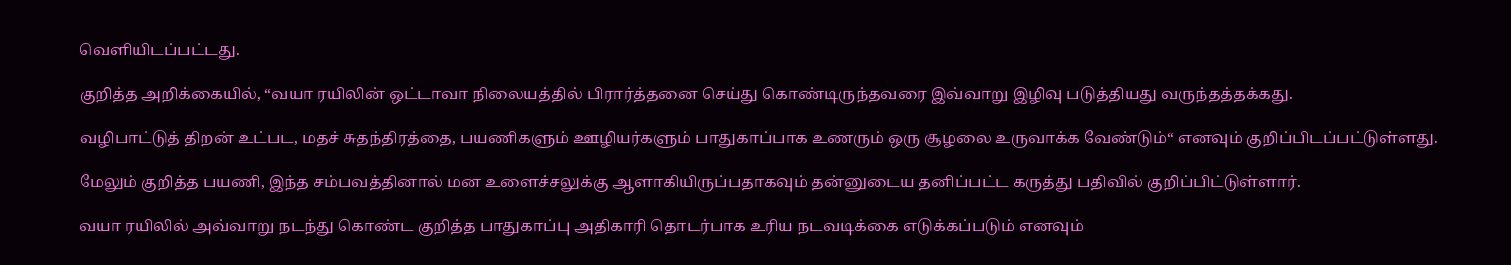வெளியிடப்பட்டது.

குறித்த அறிக்கையில், “வயா ரயிலின் ஒட்டாவா நிலையத்தில் பிரார்த்தனை செய்து கொண்டிருந்தவரை இவ்வாறு இழிவு படுத்தியது வருந்தத்தக்கது.

வழிபாட்டுத் திறன் உட்பட, மதச் சுதந்திரத்தை, பயணிகளும் ஊழியர்களும் பாதுகாப்பாக உணரும் ஒரு சூழலை உருவாக்க வேண்டும்“ எனவும் குறிப்பிடப்பட்டுள்ளது.

மேலும் குறித்த பயணி, இந்த சம்பவத்தினால் மன உளைச்சலுக்கு ஆளாகியிருப்பதாகவும் தன்னுடைய தனிப்பட்ட கருத்து பதிவில் குறிப்பிட்டுள்ளார்.

வயா ரயிலில் அவ்வாறு நடந்து கொண்ட குறித்த பாதுகாப்பு அதிகாரி தொடர்பாக உரிய நடவடிக்கை எடுக்கப்படும் எனவும்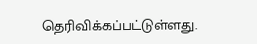தெரிவிக்கப்பட்டுள்ளது.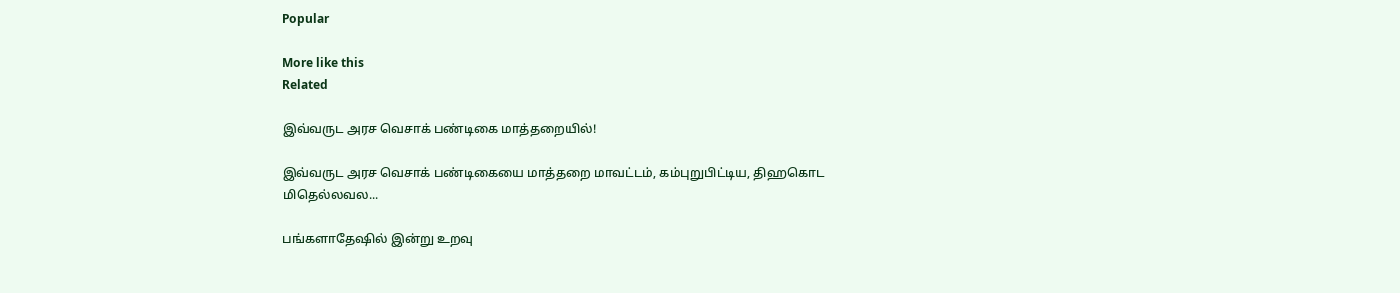Popular

More like this
Related

இவ்வருட அரச வெசாக் பண்டிகை மாத்தறையில்!

இவ்வருட அரச வெசாக் பண்டிகையை மாத்தறை மாவட்டம், கம்புறுபிட்டிய, திஹகொட மிதெல்லவல...

பங்களாதேஷில் இன்று உறவு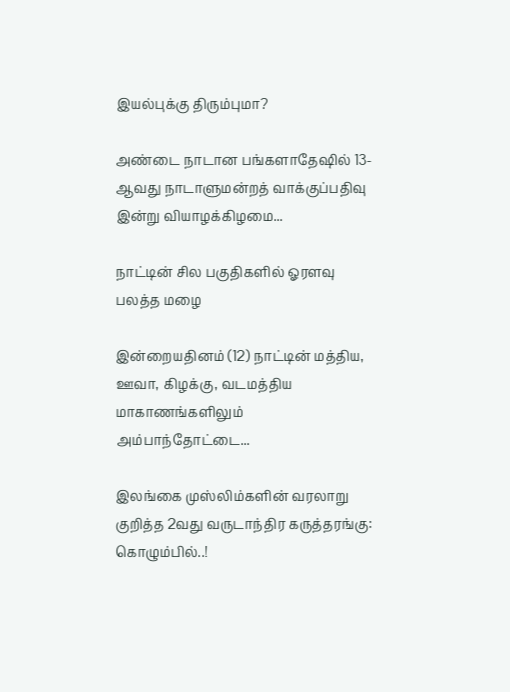இயல்புக்கு திரும்புமா?

அண்டை நாடான பங்களாதேஷில் 13-ஆவது நாடாளுமன்றத் வாக்குப்பதிவு இன்று வியாழக்கிழமை...

நாட்டின் சில பகுதிகளில் ஓரளவு பலத்த மழை

இன்றையதினம் (12) நாட்டின் மத்திய, ஊவா, கிழக்கு, வடமத்திய மாகாணங்களிலும் அம்பாந்தோட்டை...

இலங்கை முஸ்லிம்களின் வரலாறு குறித்த 2வது வருடாந்திர கருத்தரங்கு: கொழும்பில்..!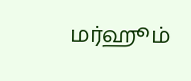மர்ஹூம்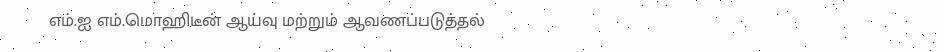எம்.ஐ எம்.மொஹிடீன் ஆய்வு மற்றும் ஆவணப்படுத்தல்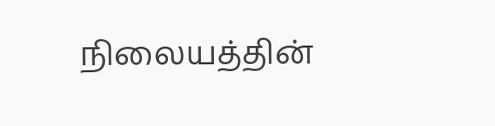நிலையத்தின்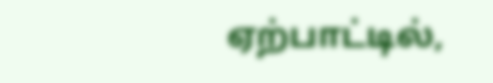ஏற்பாட்டில்,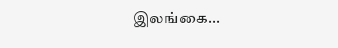இலங்கை...